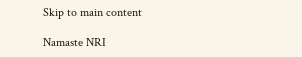Skip to main content

Namaste NRI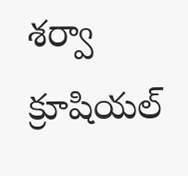శర్వా క్రూషియల్‌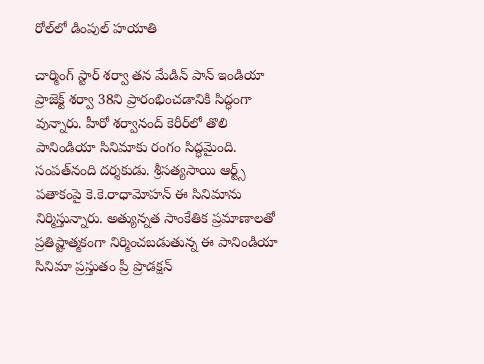రోల్‌లో డింపుల్‌ హయాతి

చార్మింగ్ స్టార్ శర్వా తన మేడిన్ పాన్ ఇండియా ప్రాజెక్ట్ శర్వా 38ని ప్రారంభించడానికి సిద్ధంగా వున్నారు. హీరో శర్వానంద్‌ కెరీర్‌లో తొలి పానిండియా సినిమాకు రంగం సిద్ధమైంది. సంపత్‌నంది దర్శకుడు. శ్రీసత్యసాయి ఆర్ట్స్‌ పతాకంపై కె.కె.రాధామోహన్‌ ఈ సినిమాను నిర్మిస్తున్నారు. అత్యున్నత సాంకేతిక ప్రమాణాలతో ప్రతిష్టాత్మకంగా నిర్మించబడుతున్న ఈ పానిండియా సినిమా ప్రస్తుతం ప్రీ ప్రొడక్షన్‌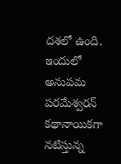దశలో ఉంది. ఇందులో అనుపమ పరమేశ్వరన్‌ కథానాయికగా నటిస్తున్న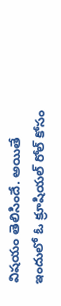విషయం తెలిసిందే. అయితే ఇందులో ఓ క్రూషియల్‌ రోల్‌ కోసం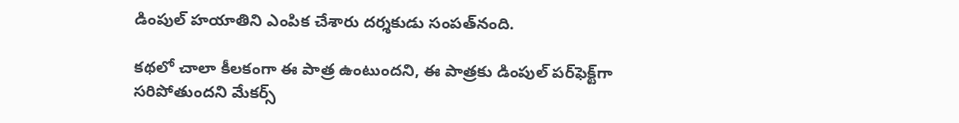డింపుల్‌ హయాతిని ఎంపిక చేశారు దర్శకుడు సంపత్‌నంది.

కథలో చాలా కీలకంగా ఈ పాత్ర ఉంటుందని, ఈ పాత్రకు డింపుల్‌ పర్‌ఫెక్ట్‌గా సరిపోతుందని మేకర్స్‌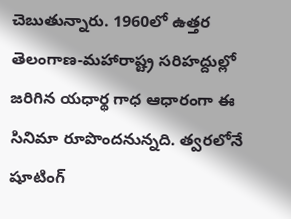చెబుతున్నారు. 1960లో ఉత్తర తెలంగాణ-మహారాష్ట్ర సరిహద్దుల్లో జరిగిన యధార్థ గాధ ఆధారంగా ఈ సినిమా రూపొందనున్నది. త్వరలోనే షూటింగ్‌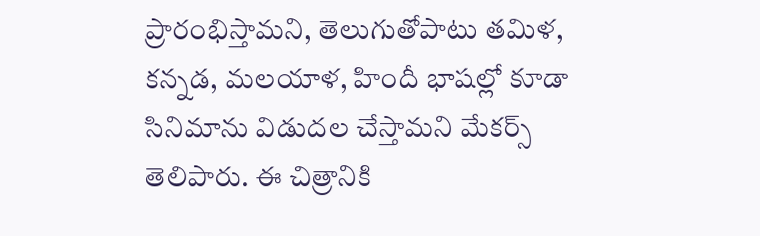ప్రారంభిస్తామని, తెలుగుతోపాటు తమిళ, కన్నడ, మలయాళ, హిందీ భాషల్లో కూడా సినిమాను విడుదల చేస్తామని మేకర్స్‌ తెలిపారు. ఈ చిత్రానికి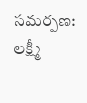సమర్పణ: లక్ష్మీ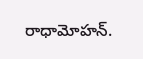రాధామోహన్‌.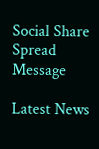Social Share Spread Message

Latest News